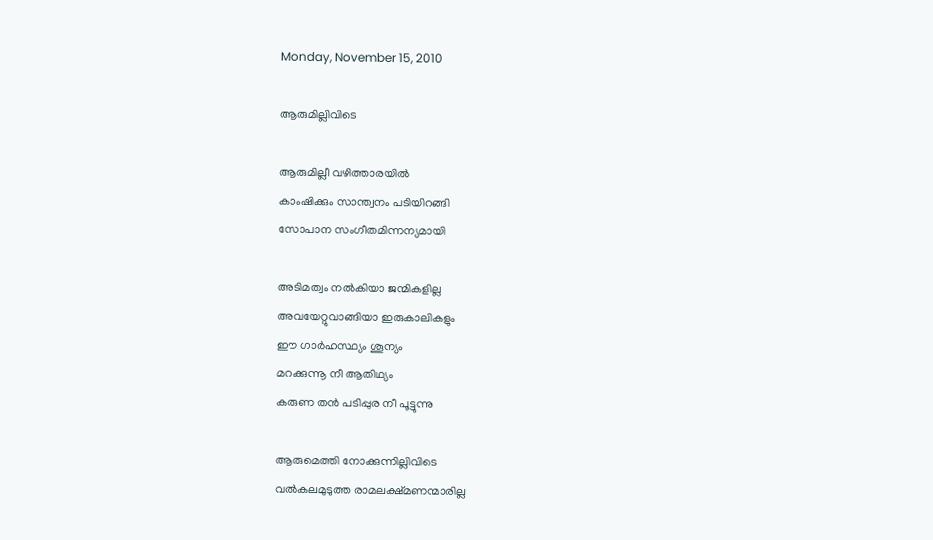Monday, November 15, 2010

ആരുമില്ലിവിടെ

ആരുമില്ലീ വഴിത്താരയില്‍
കാംഷിക്കും സാന്ത്വനം പടിയിറങ്ങി
സോപാന സംഗീതമിന്നന്യമായി

അടിമത്വം നല്‍കിയാ ജന്മികളില്ല
അവയേറ്റുവാങ്ങിയാ ഇരുകാലികളും
ഈ ഗാര്‍ഹസ്ഥ്യം ശൂന്യം
മറക്കുന്നൂ നീ ആതിഥ്യം
കരുണ തന്‍ പടിപ്പുര നീ പൂട്ടുന്നു

ആരുമെത്തി നോക്കുന്നില്ലിവിടെ
വല്‍കലമുടുത്ത രാമലക്ഷ്മണന്മാരില്ല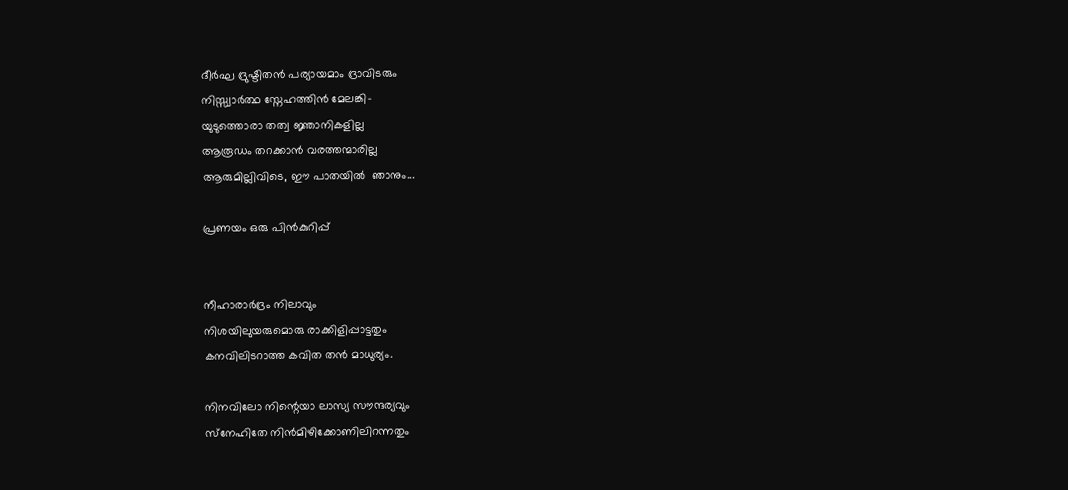ദീര്‍ഘ ദ്രുഷ്ടിതന്‍ പര്യായമാം ദ്രാവിടരും
നിസ്സ്വാര്‍ത്ഥ സ്നേഹത്തിന്‍ മേലങ്കി-
യുടുത്തൊരാ തത്വ ജ്ഞാനികളില്ല
ആരൂഡം തറക്കാന്‍ വരത്തന്മാരില്ല
ആരുമില്ലിവിടെ, ഈ പാതയില്‍  ഞാനും...

പ്രണയം ഒരു പിന്‍കുറിപ്പ്


നീഹാരാര്‍ദ്രം നിലാവും
നിശയിലുയരുമൊരു രാക്കിളിപ്പാട്ടതും
കനവിലിടറാത്ത കവിത തന്‍ മാധുര്യം.

നിനവിലോ നിന്റെയാ ലാസ്യ സൗന്ദര്യവും
സ്‌നേഹിതേ നിന്‍മിഴിക്കോണിലിറന്നതും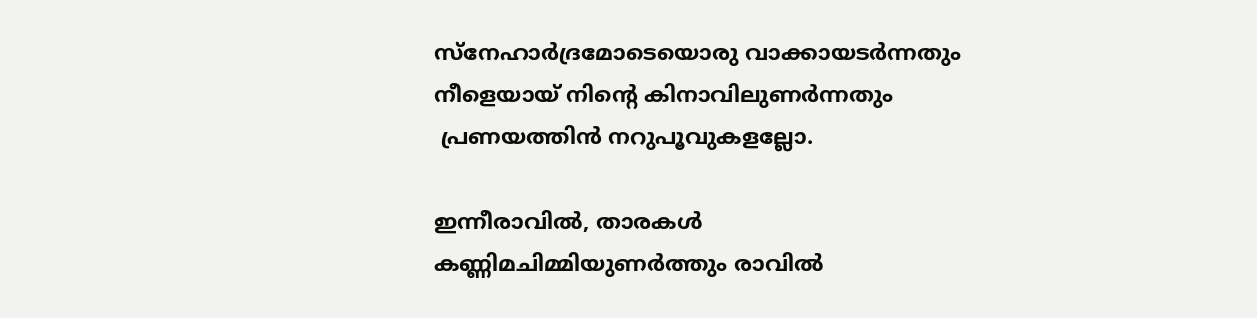സ്‌നേഹാര്‍ദ്രമോടെയൊരു വാക്കായടര്‍ന്നതും
നീളെയായ് നിന്റെ കിനാവിലുണര്‍ന്നതും
 പ്രണയത്തിന്‍ നറുപൂവുകളല്ലോ.

ഇന്നീരാവില്‍, താരകള്‍
കണ്ണിമചിമ്മിയുണര്‍ത്തും രാവില്‍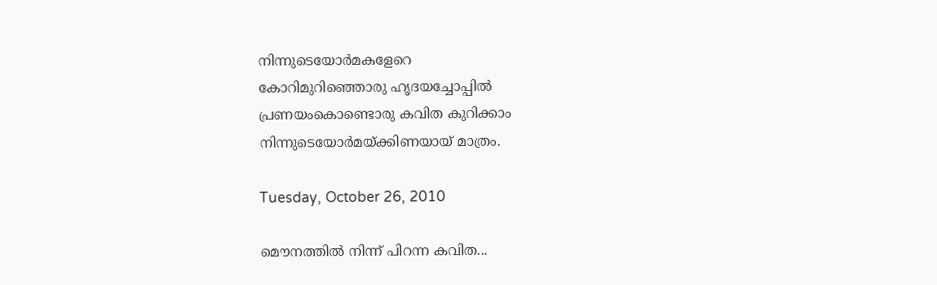നിന്നുടെയോര്‍മകളേറെ
കോറിമുറിഞ്ഞൊരു ഹൃദയച്ചോപ്പില്‍
പ്രണയംകൊണ്ടൊരു കവിത കുറിക്കാം
നിന്നുടെയോര്‍മയ്ക്കിണയായ് മാത്രം.

Tuesday, October 26, 2010

മൌനത്തില്‍ നിന്ന് പിറന്ന കവിത...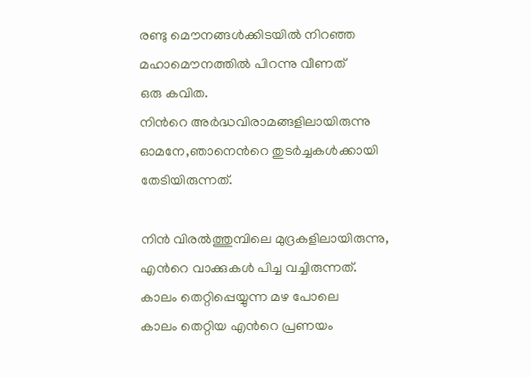രണ്ടു മൌനങ്ങള്‍ക്കിടയില്‍ നിറഞ്ഞ
മഹാമൌനത്തില്‍ പിറന്നു വീണത്
ഒരു കവിത.
നിന്‍റെ അര്‍ദ്ധവിരാമങ്ങളിലായിരുന്നു
ഓമനേ,ഞാനെന്‍റെ തുടര്‍ച്ചകള്‍ക്കായി
തേടിയിരുന്നത്.

നിന്‍ വിരല്‍ത്തുമ്പിലെ മുദ്രകളിലായിരുന്നു,
എന്‍റെ വാക്കുകള്‍ പിച്ച വച്ചിരുന്നത്.
കാലം തെറ്റിപ്പെയ്യുന്ന മഴ പോലെ
കാലം തെറ്റിയ എന്‍റെ പ്രണയം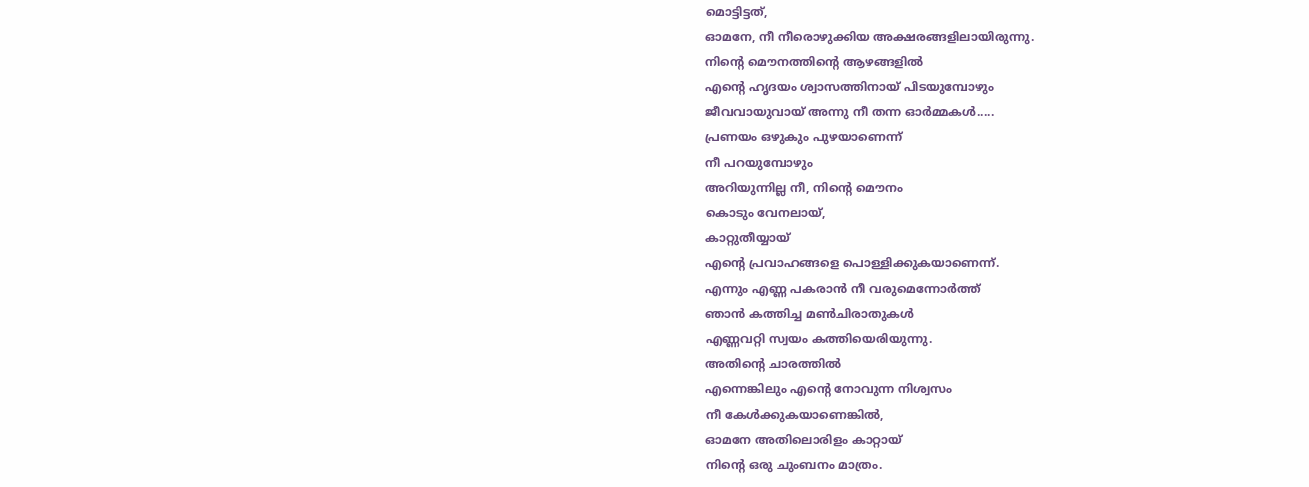മൊട്ടിട്ടത്,
ഓമനേ, നീ നീരൊഴുക്കിയ അക്ഷരങ്ങളിലായിരുന്നു.
നിന്‍റെ മൌനത്തിന്‍റെ ആഴങ്ങളില്‍
എന്‍റെ ഹൃദയം ശ്വാസത്തിനായ് പിടയുമ്പോഴും
ജീവവായുവായ് അന്നു നീ തന്ന ഓര്‍മ്മകള്‍.....
പ്രണയം ഒഴുകും പുഴയാണെന്ന്
നീ പറയുമ്പോഴും
അറിയുന്നില്ല നീ, നിന്‍റെ മൌനം
കൊടും വേനലായ്,
കാറ്റുതീയ്യായ്
എന്‍റെ പ്രവാഹങ്ങളെ പൊള്ളിക്കുകയാണെന്ന്.
എന്നും എണ്ണ പകരാന്‍ നീ വരുമെന്നോര്‍ത്ത്
ഞാന്‍ കത്തിച്ച മണ്‍ചിരാതുകള്‍
എണ്ണവറ്റി സ്വയം കത്തിയെരിയുന്നു.
അതിന്‍റെ ചാരത്തില്‍
എന്നെങ്കിലും എന്‍റെ നോവുന്ന നിശ്വസം
നീ കേള്‍ക്കുകയാണെങ്കില്‍,
ഓമനേ അതിലൊരിളം കാറ്റായ്
നിന്‍റെ ഒരു ചുംബനം മാത്രം.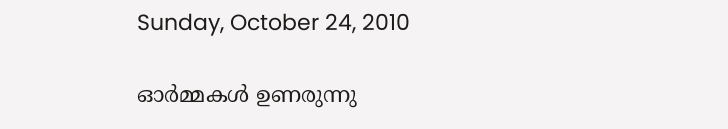Sunday, October 24, 2010

ഓര്‍മ്മകള്‍ ഉണരുന്നു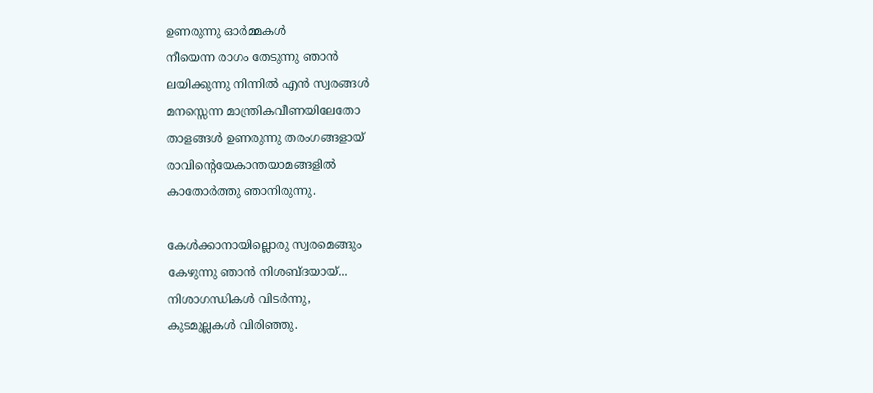ഉണരുന്നു ഓര്‍മ്മകള്‍
നീയെന്ന രാഗം തേടുന്നു ഞാന്‍
ലയിക്കുന്നു നിന്നില്‍ എന്‍ സ്വരങ്ങള്‍
മനസ്സെന്ന മാന്ത്രികവീണയിലേതോ
താളങ്ങള്‍ ഉണരുന്നു തരംഗങ്ങളായ്
രാവിന്‍റെയേകാന്തയാമങ്ങളില്‍
കാതോര്‍ത്തു ഞാനിരുന്നു.

കേള്‍ക്കാനായില്ലൊരു സ്വരമെങ്ങും
കേഴുന്നു ഞാന്‍ നിശബ്ദയായ്...
നിശാഗന്ധികള്‍ വിടര്‍ന്നു,
കുടമുല്ലകള്‍ വിരിഞ്ഞു.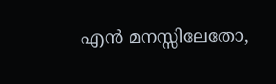എന്‍ മനസ്സിലേതോ,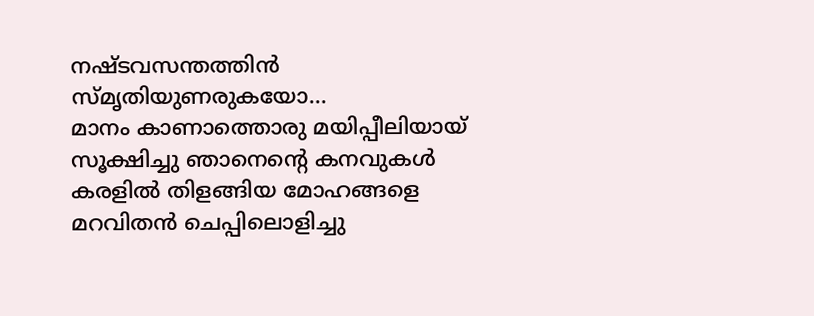നഷ്ടവസന്തത്തിന്‍ സ്മൃതിയുണരുകയോ...
മാനം കാണാത്തൊരു മയിപ്പീലിയായ്
സൂക്ഷിച്ചു ഞാനെന്‍റെ കനവുകള്‍
കരളില്‍ തിളങ്ങിയ മോഹങ്ങളെ
മറവിതന്‍ ചെപ്പിലൊളിച്ചു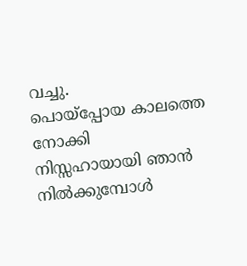വച്ചു.
പൊയ്പ്പോയ കാലത്തെ നോക്കി
നിസ്സഹായായി ഞാന്‍ നില്‍ക്കുമ്പോള്‍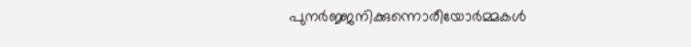പുനര്‍ജ്ജനിക്കുന്നൊരീയോര്‍മ്മകള്‍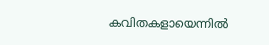കവിതകളായെന്നില്‍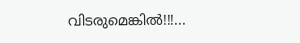വിടരുമെങ്കില്‍!!!...